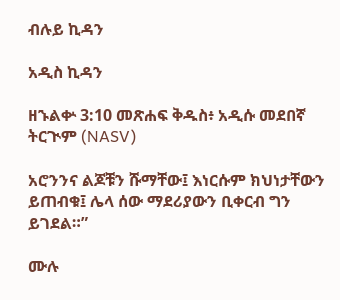ብሉይ ኪዳን

አዲስ ኪዳን

ዘኁልቍ 3:10 መጽሐፍ ቅዱስ፥ አዲሱ መደበኛ ትርጒም (NASV)

አሮንንና ልጆቹን ሹማቸው፤ እነርሱም ክህነታቸውን ይጠብቁ፤ ሌላ ሰው ማደሪያውን ቢቀርብ ግን ይገደል።”

ሙሉ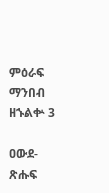ምዕራፍ ማንበብ ዘኁልቍ 3

ዐውደ-ጽሑፍ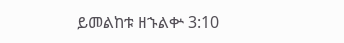ይመልከቱ ዘኁልቍ 3:10